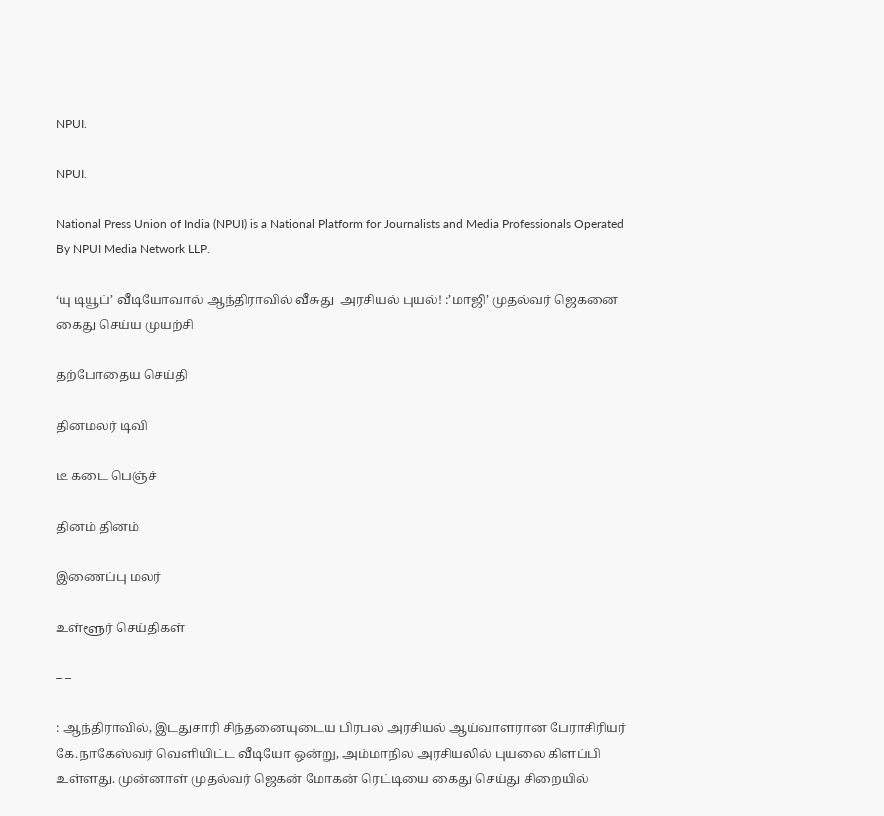NPUI.

NPUI.

National Press Union of India (NPUI) is a National Platform for Journalists and Media Professionals Operated By NPUI Media Network LLP.

‘யு டியூப்’ வீடியோவால் ஆந்திராவில் வீசுது  அரசியல் புயல்! :’மாஜி’ முதல்வர் ஜெகனை கைது செய்ய முயற்சி

தற்போதைய செய்தி

தினமலர் டிவி

டீ கடை பெஞ்ச்

தினம் தினம்

இணைப்பு மலர்

உள்ளூர் செய்திகள்

– –

: ஆந்திராவில், இடதுசாரி சிந்தனையுடைய பிரபல அரசியல் ஆய்வாளரான பேராசிரியர் கே.நாகேஸ்வர் வெளியிட்ட வீடியோ ஒன்று, அம்மாநில அரசியலில் புயலை கிளப்பி உள்ளது. முன்னாள் முதல்வர் ஜெகன் மோகன் ரெட்டியை கைது செய்து சிறையில்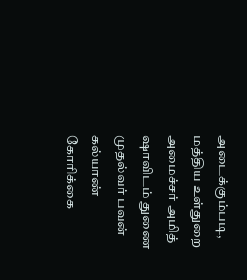அடைக்கும்படி, மத்திய உள்துறை அமைச்சர் அமித் ஷாவிடம் துணை முதல்வர் பவன் கல்யாண் கோரிக்கை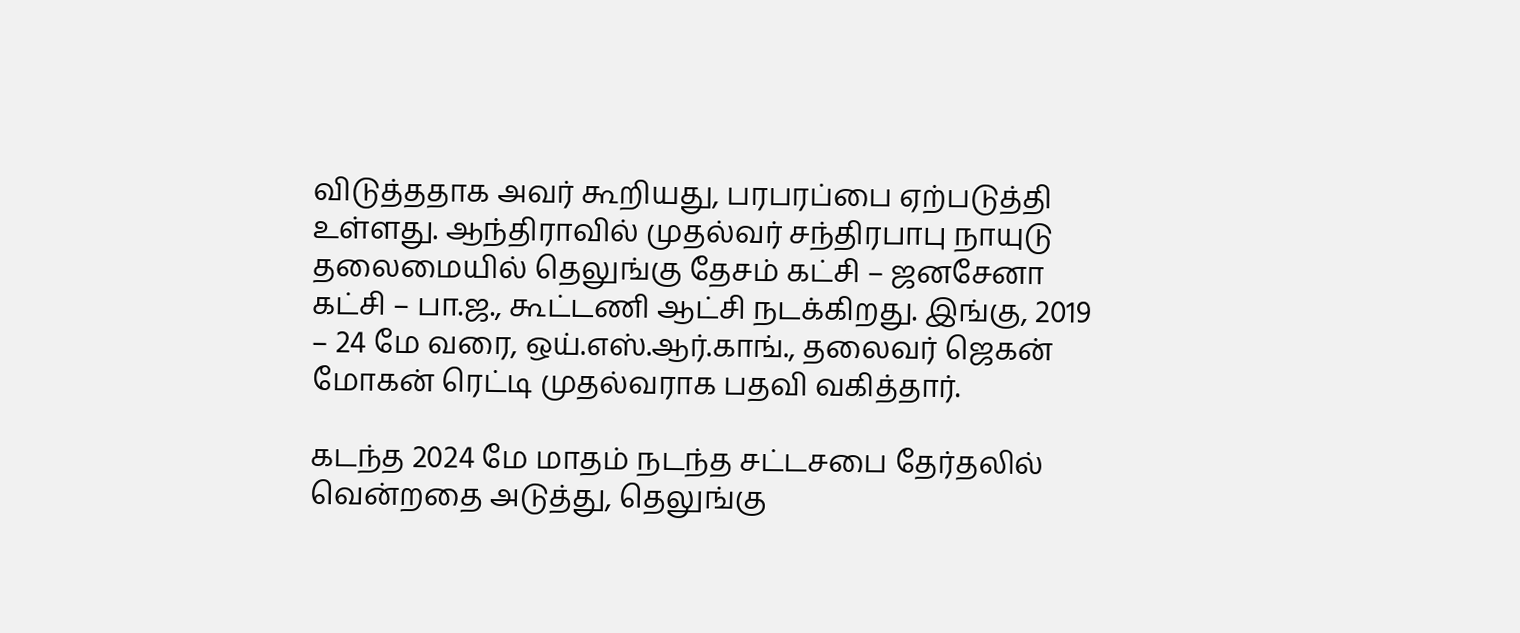விடுத்ததாக அவர் கூறியது, பரபரப்பை ஏற்படுத்தி உள்ளது. ஆந்திராவில் முதல்வர் சந்திரபாபு நாயுடு தலைமையில் தெலுங்கு தேசம் கட்சி – ஜனசேனா கட்சி – பா.ஜ., கூட்டணி ஆட்சி நடக்கிறது. இங்கு, 2019 – 24 மே வரை, ஒய்.எஸ்.ஆர்.காங்., தலைவர் ஜெகன் மோகன் ரெட்டி முதல்வராக பதவி வகித்தார்.

கடந்த 2024 மே மாதம் நடந்த சட்டசபை தேர்தலில் வென்றதை அடுத்து, தெலுங்கு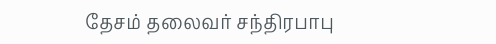தேசம் தலைவர் சந்திரபாபு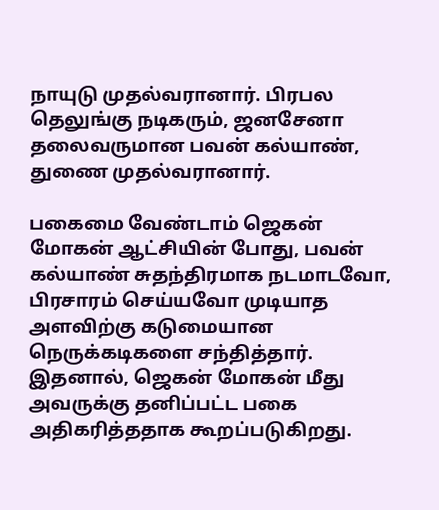நாயுடு முதல்வரானார். பிரபல தெலுங்கு நடிகரும், ஜனசேனா தலைவருமான பவன் கல்யாண், துணை முதல்வரானார்.

பகைமை வேண்டாம் ஜெகன் மோகன் ஆட்சியின் போது, பவன் கல்யாண் சுதந்திரமாக நடமாடவோ, பிரசாரம் செய்யவோ முடியாத அளவிற்கு கடுமையான நெருக்கடிகளை சந்தித்தார். இதனால், ஜெகன் மோகன் மீது அவருக்கு தனிப்பட்ட பகை அதிகரித்ததாக கூறப்படுகிறது.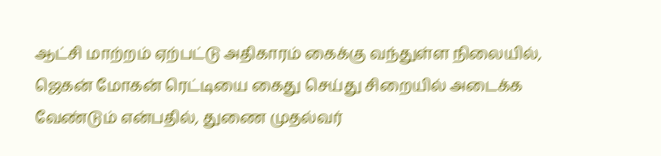ஆட்சி மாற்றம் ஏற்பட்டு அதிகாரம் கைக்கு வந்துள்ள நிலையில், ஜெகன் மோகன் ரெட்டியை கைது செய்து சிறையில் அடைக்க வேண்டும் என்பதில், துணை முதல்வர்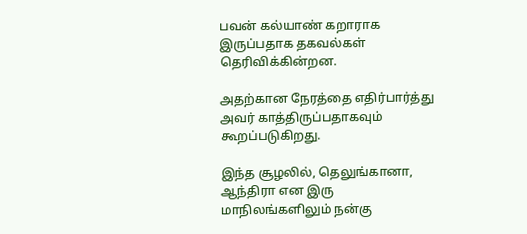பவன் கல்யாண் கறாராக இருப்பதாக தகவல்கள் தெரிவிக்கின்றன.

அதற்கான நேரத்தை எதிர்பார்த்து அவர் காத்திருப்பதாகவும் கூறப்படுகிறது.

இந்த சூழலில், தெலுங்கானா, ஆந்திரா என இரு மாநிலங்களிலும் நன்கு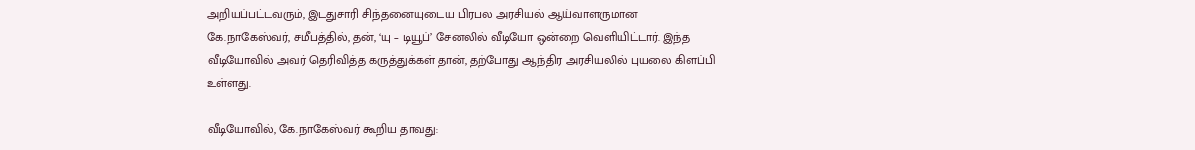அறியப்பட்டவரும், இடதுசாரி சிந்தனையுடைய பிரபல அரசியல் ஆய்வாளருமான கே.நாகேஸ்வர், சமீபத்தில், தன், ‘யு – டியூப்’ சேனலில் வீடியோ ஒன்றை வெளியிட்டார். இந்த வீடியோவில் அவர் தெரிவித்த கருத்துக்கள் தான், தற்போது ஆந்திர அரசியலில் புயலை கிளப்பி உள்ளது.

வீடியோவில், கே.நாகேஸ்வர் கூறிய தாவது: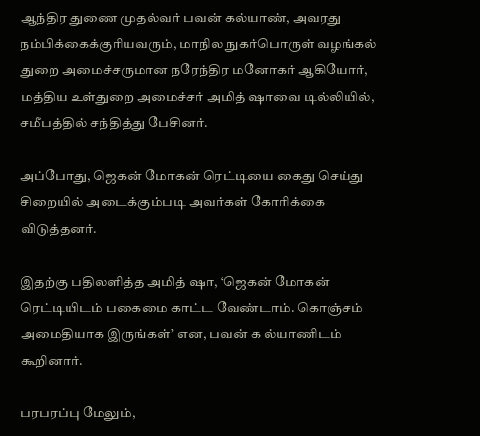ஆந்திர துணை முதல்வர் பவன் கல்யாண், அவரது நம்பிக்கைக்குரியவரும், மாநில நுகர்பொருள் வழங்கல் துறை அமைச்சருமான நரேந்திர மனோகர் ஆகியோர், மத்திய உள்துறை அமைச்சர் அமித் ஷாவை டில்லியில், சமீபத்தில் சந்தித்து பேசினர்.

அப்போது, ஜெகன் மோகன் ரெட்டியை கைது செய்து சிறையில் அடைக்கும்படி அவர்கள் கோரிக்கை விடுத்தனர்.

இதற்கு பதிலளித்த அமித் ஷா, ‘ஜெகன் மோகன் ரெட்டியிடம் பகைமை காட்ட வேண்டாம். கொஞ்சம் அமைதியாக இருங்கள்’ என, பவன் க ல்யாணிடம் கூறினார்.

பரபரப்பு மேலும்,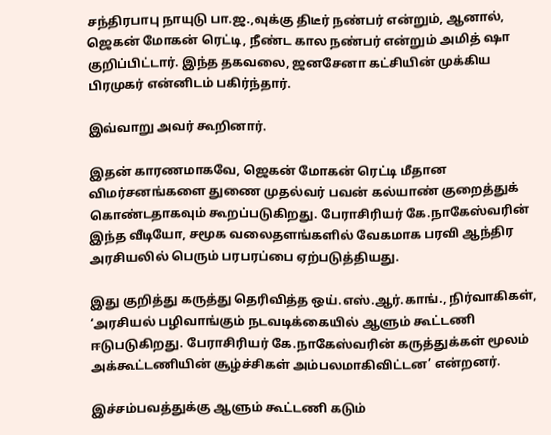சந்திரபாபு நாயுடு பா.ஜ.,வுக்கு திடீர் நண்பர் என்றும், ஆனால், ஜெகன் மோகன் ரெட்டி, நீண்ட கால நண்பர் என்றும் அமித் ஷா குறிப்பிட்டார். இந்த தகவலை, ஜனசேனா கட்சியின் முக்கிய பிரமுகர் என்னிடம் பகிர்ந்தார்.

இவ்வாறு அவர் கூறினார்.

இதன் காரணமாகவே, ஜெகன் மோகன் ரெட்டி மீதான விமர்சனங்களை துணை முதல்வர் பவன் கல்யாண் குறைத்துக் கொண்டதாகவும் கூறப்படுகிறது. பேராசிரியர் கே.நாகேஸ்வரின் இந்த வீடியோ, சமூக வலைதளங்களில் வேகமாக பரவி ஆந்திர அரசியலில் பெரும் பரபரப்பை ஏற்படுத்தியது.

இது குறித்து கருத்து தெரிவித்த ஒய்.எஸ்.ஆர்.காங்., நிர்வாகிகள், ‘அரசியல் பழிவாங்கும் நடவடிக்கையில் ஆளும் கூட்டணி ஈடுபடுகிறது. பேராசிரியர் கே.நாகேஸ்வரின் கருத்துக்கள் மூலம் அக்கூட்டணியின் சூழ்ச்சிகள் அம்பலமாகிவிட்டன’ என்றனர்.

இச்சம்பவத்துக்கு ஆளும் கூட்டணி கடும்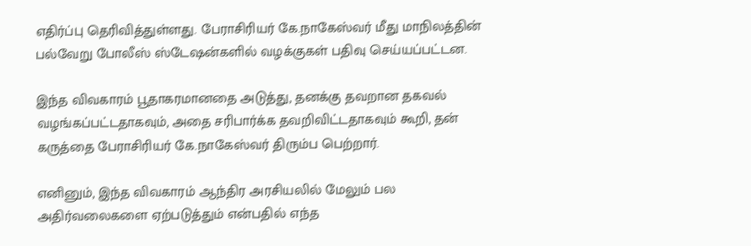எதிர்ப்பு தெரிவித்துள்ளது. பேராசிரியர் கே.நாகேஸ்வர் மீது மாநிலத்தின் பல்வேறு போலீஸ் ஸ்டேஷன்களில் வழக்குகள் பதிவு செய்யப்பட்டன.

இந்த விவகாரம் பூதாகரமானதை அடுத்து, தனக்கு தவறான தகவல் வழங்கப்பட்டதாகவும், அதை சரிபார்க்க தவறிவிட்டதாகவும் கூறி, தன் கருத்தை பேராசிரியர் கே.நாகேஸ்வர் திரும்ப பெற்றார்.

எனினும், இந்த விவகாரம் ஆந்திர அரசியலில் மேலும் பல அதிர்வலைகளை ஏற்படுத்தும் என்பதில் எந்த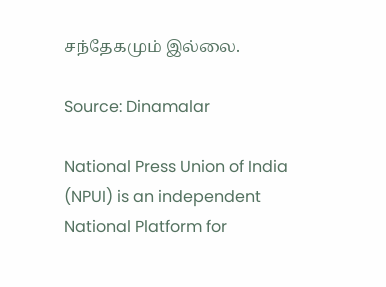சந்தேகமும் இல்லை.

Source: Dinamalar

National Press Union of India (NPUI) is an independent National Platform for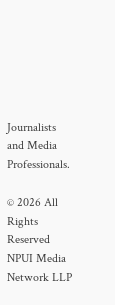Journalists and Media Professionals.

© 2026 All Rights Reserved NPUI Media Network LLP